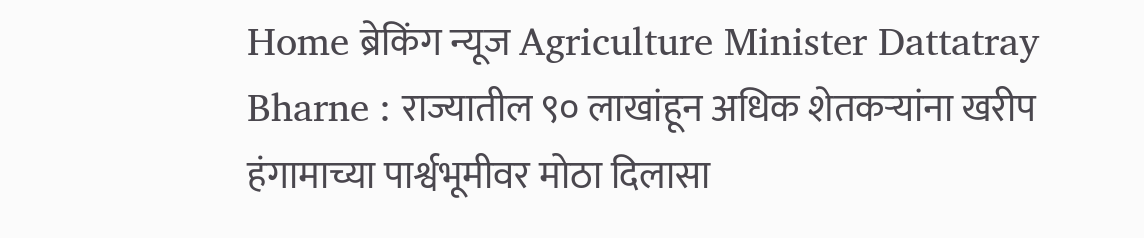Home ब्रेकिंग न्यूज Agriculture Minister Dattatray Bharne : राज्यातील ९० लाखांहून अधिक शेतकऱ्यांना खरीप हंगामाच्या पार्श्वभूमीवर मोठा दिलासा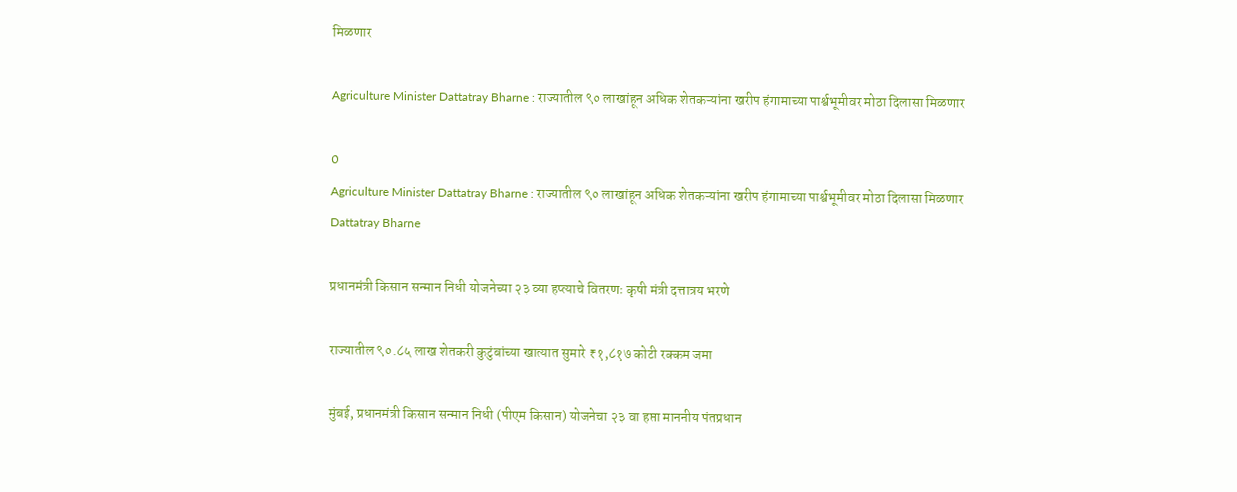मिळणार

Agriculture Minister Dattatray Bharne : राज्यातील ९० लाखांहून अधिक शेतकऱ्यांना खरीप हंगामाच्या पार्श्वभूमीवर मोठा दिलासा मिळणार

0
Agriculture Minister Dattatray Bharne : राज्यातील ९० लाखांहून अधिक शेतकऱ्यांना खरीप हंगामाच्या पार्श्वभूमीवर मोठा दिलासा मिळणार
Dattatray Bharne

प्रधानमंत्री किसान सन्मान निधी योजनेच्या २३ व्या हप्त्याचे वितरणः कृषी मंत्री दत्तात्रय भरणे

राज्यातील ९०.८५ लाख शेतकरी कुटुंबांच्या खात्यात सुमारे ₹१,८१७ कोटी रक्कम जमा

मुंबई, प्रधानमंत्री किसान सन्मान निधी (पीएम किसान) योजनेचा २३ वा हप्ता माननीय पंतप्रधान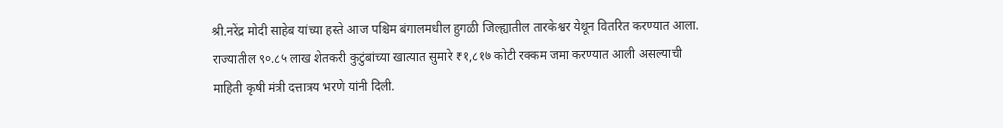श्री.नरेंद्र मोदी साहेब यांच्या हस्ते आज पश्चिम बंगालमधील हुगळी जिल्ह्यातील तारकेश्वर येथून वितरित करण्यात आला. राज्यातील ९०.८५ लाख शेतकरी कुटुंबांच्या खात्यात सुमारे ₹१,८१७ कोटी रक्कम जमा करण्यात आली असल्याची माहिती कृषी मंत्री दत्तात्रय भरणे यांनी दिली.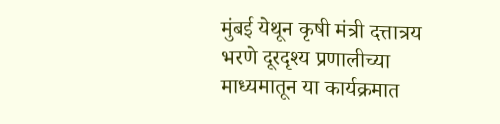मुंबई येथून कृषी मंत्री दत्तात्रय भरणे दूरदृश्य प्रणालीच्या माध्यमातून या कार्यक्रमात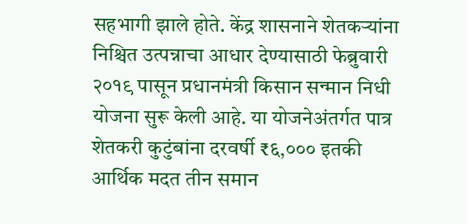सहभागी झाले होते. केंद्र शासनाने शेतकऱ्यांना निश्चित उत्पन्नाचा आधार देण्यासाठी फेब्रुवारी २०१९ पासून प्रधानमंत्री किसान सन्मान निधी योजना सुरू केली आहे. या योजनेअंतर्गत पात्र शेतकरी कुटुंबांना दरवर्षी ₹६,००० इतकी आर्थिक मदत तीन समान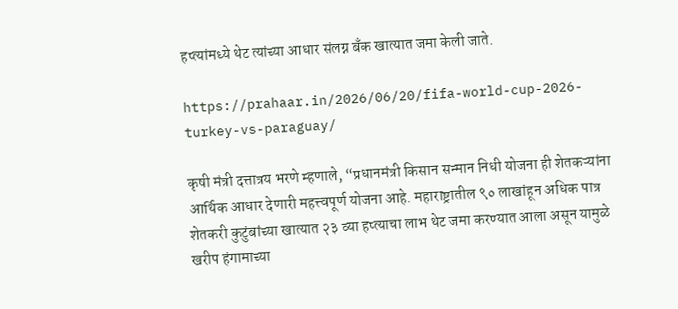हप्त्यांमध्ये थेट त्यांच्या आधार संलग्न बँक खात्यात जमा केली जाते.

https://prahaar.in/2026/06/20/fifa-world-cup-2026-turkey-vs-paraguay/

कृषी मंत्री दत्तात्रय भरणे म्हणाले, “प्रधानमंत्री किसान सन्मान निधी योजना ही शेतकऱ्यांना आर्थिक आधार देणारी महत्त्वपूर्ण योजना आहे. महाराष्ट्रातील ९० लाखांहून अधिक पात्र शेतकरी कुटुंबांच्या खात्यात २३ व्या हप्त्याचा लाभ थेट जमा करण्यात आला असून यामुळे खरीप हंगामाच्या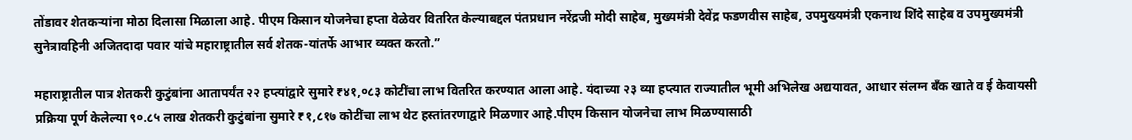तोंडावर शेतकऱ्यांना मोठा दिलासा मिळाला आहे. पीएम किसान योजनेचा हप्ता वेळेवर वितरित केल्याबद्दल पंतप्रधान नरेंद्रजी मोदी साहेब, मुख्यमंत्री देवेंद्र फडणवीस साहेब, उपमुख्यमंत्री एकनाथ शिंदे साहेब व उपमुख्यमंत्री सुनेत्रावहिनी अजितदादा पवार यांचे महाराष्ट्रातील सर्व शेतक-यांतर्फे आभार व्यक्त करतो.”

महाराष्ट्रातील पात्र शेतकरी कुटुंबांना आतापर्यंत २२ हप्त्यांद्वारे सुमारे ₹४१,०८३ कोटींचा लाभ वितरित करण्यात आला आहे. यंदाच्या २३ व्या हप्त्यात राज्यातील भूमी अभिलेख अद्ययावत, आधार संलग्न बँक खाते व ई केवायसी प्रक्रिया पूर्ण केलेल्या ९०.८५ लाख शेतकरी कुटुंबांना सुमारे ₹१,८१७ कोटींचा लाभ थेट हस्तांतरणाद्वारे मिळणार आहे.पीएम किसान योजनेचा लाभ मिळण्यासाठी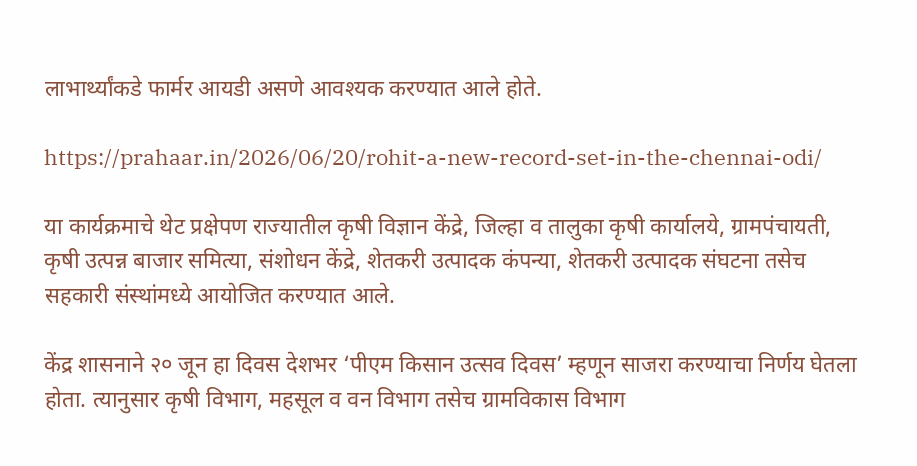लाभार्थ्यांकडे फार्मर आयडी असणे आवश्यक करण्यात आले होते.

https://prahaar.in/2026/06/20/rohit-a-new-record-set-in-the-chennai-odi/

या कार्यक्रमाचे थेट प्रक्षेपण राज्यातील कृषी विज्ञान केंद्रे, जिल्हा व तालुका कृषी कार्यालये, ग्रामपंचायती, कृषी उत्पन्न बाजार समित्या, संशोधन केंद्रे, शेतकरी उत्पादक कंपन्या, शेतकरी उत्पादक संघटना तसेच सहकारी संस्थांमध्ये आयोजित करण्यात आले.

केंद्र शासनाने २० जून हा दिवस देशभर ‘पीएम किसान उत्सव दिवस’ म्हणून साजरा करण्याचा निर्णय घेतला होता. त्यानुसार कृषी विभाग, महसूल व वन विभाग तसेच ग्रामविकास विभाग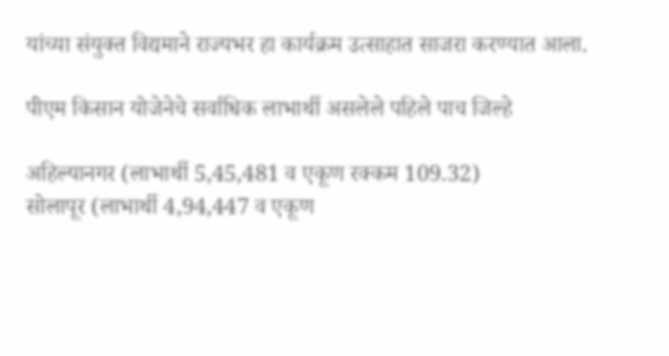यांच्या संयुक्त विद्यमाने राज्यभर हा कार्यक्रम उत्साहात साजरा करण्यात आला.

पीएम किसान योजेनेचे सर्वाधिक लाभार्थी असलेले पहिले पाच जिल्हे

अहिल्यानगर (लाभार्थी 5,45,481 व एकूण रक्कम 109.32)
सोलापूर (लाभार्थी 4,94,447 व एकूण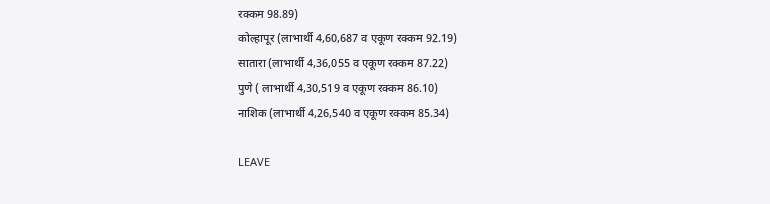रक्कम 98.89)
कोल्हापूर (लाभार्थी 4,60,687 व एकूण रक्कम 92.19)
सातारा (लाभार्थी 4,36,055 व एकूण रक्कम 87.22)
पुणे ( लाभार्थी 4,30,519 व एकूण रक्कम 86.10)
नाशिक (लाभार्थी 4,26,540 व एकूण रक्कम 85.34)

LEAVE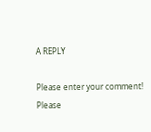A REPLY

Please enter your comment!
Please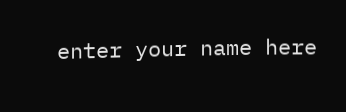enter your name here